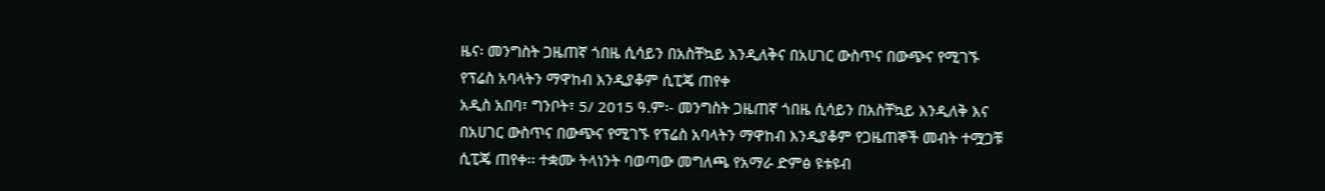ዜና፡ መንግስት ጋዜጠኛ ጎበዜ ሲሳይን በአስቸኳይ እንዲለቅና በአሀገር ውስጥና በውጭና የሚገኙ የፕሬስ አባላትን ማዋከብ እንዲያቆም ሲፒጄ ጠየቀ
አዲስ አበባ፣ ግንቦት፣ 5/ 2015 ዓ.ም፡- መንግስት ጋዜጠኛ ጎበዜ ሲሳይን በአስቸኳይ እንዲለቅ እና በአሀገር ውስጥና በውጭና የሚገኙ የፕሬስ አባላትን ማዋከብ እንዲያቆም የጋዜጠኞች መብት ተሟጋቹ ሲፒጄ ጠየቀ፡፡ ተቋሙ ትላነንት ባወጣው መግለጫ የአማራ ድምፅ ዩቱዩብ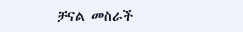ቻናል መስራች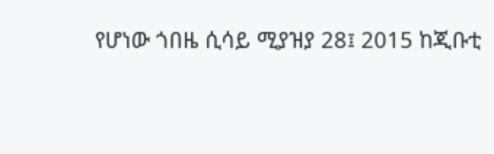የሆነው ጎበዜ ሲሳይ ሚያዝያ 28፤ 2015 ከጂቡቲ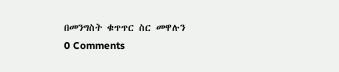በመንግስት ቁጥጥር ስር መዋሉን
0 Comments